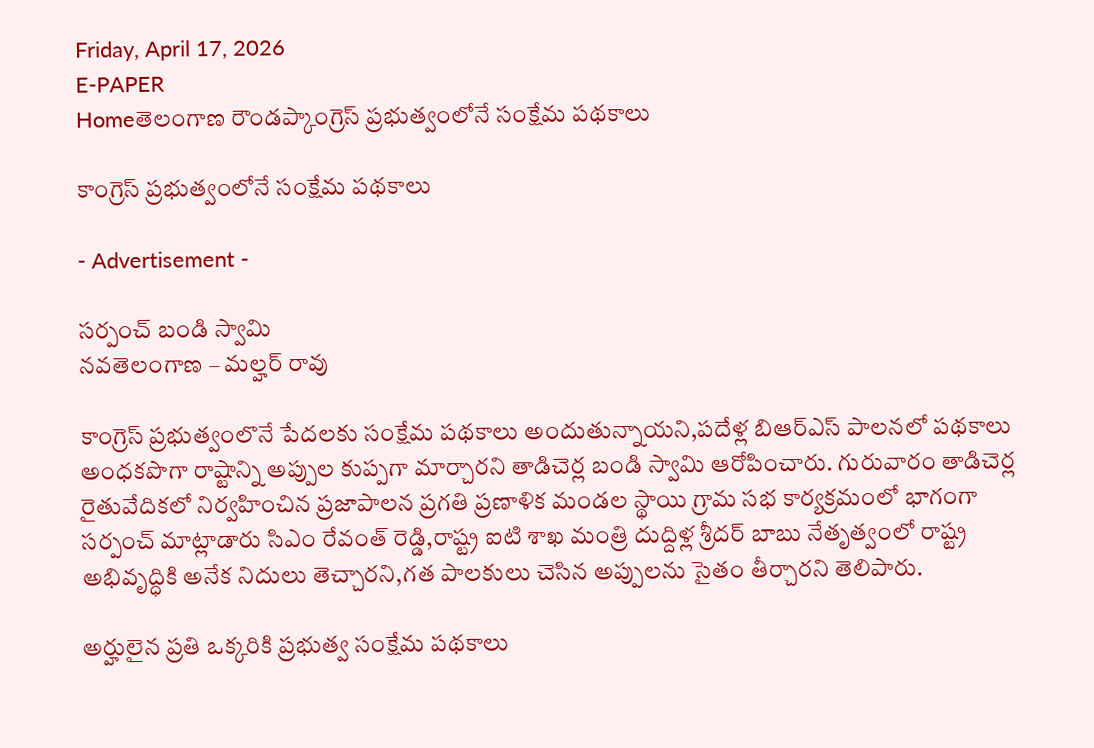Friday, April 17, 2026
E-PAPER
Homeతెలంగాణ రౌండప్కాంగ్రెస్ ప్రభుత్వంలోనే సంక్షేమ పథకాలు

కాంగ్రెస్ ప్రభుత్వంలోనే సంక్షేమ పథకాలు

- Advertisement -

సర్పంచ్ బండి స్వామి
నవతెలంగాణ – మల్హర్ రావు

కాంగ్రెస్ ప్రభుత్వంలొనే పేదలకు సంక్షేమ పథకాలు అందుతున్నాయని,పదేళ్ల బిఆర్ఎస్ పాలనలో పథకాలు అంధకపొగా రాష్టాన్ని అప్పుల కుప్పగా మార్చారని తాడిచెర్ల బండి స్వామి ఆరోపించారు. గురువారం తాడిచెర్ల రైతువేదికలో నిర్వహించిన ప్రజాపాలన ప్రగతి ప్రణాళిక మండల స్థాయి గ్రామ సభ కార్యక్రమంలో భాగంగా సర్పంచ్ మాట్లాడారు సిఎం రేవంత్ రెడ్డి,రాష్ట్ర ఐటి శాఖ మంత్రి దుద్దిళ్ల శ్రీదర్ బాబు నేతృత్వంలో రాష్ట్ర అభివృద్ధికి అనేక నిదులు తెచ్చారని,గత పాలకులు చెసిన అప్పులను సైతం తీర్చారని తెలిపారు.

అర్హులైన ప్రతి ఒక్కరికి ప్రభుత్వ సంక్షేమ పథకాలు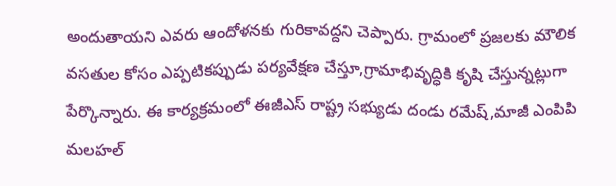అందుతాయని ఎవరు ఆందోళనకు గురికావద్దని చెప్పారు. గ్రామంలో ప్రజలకు మౌలిక వసతుల కోసం ఎప్పటికప్పుడు పర్యవేక్షణ చేస్తూ,గ్రామాభివృద్ధికి కృషి చేస్తున్నట్లుగా పేర్కొన్నారు. ఈ కార్యక్రమంలో ఈజీఎస్ రాష్ట్ర సభ్యుడు దండు రమేష్,మాజీ ఎంపిపి మలహల్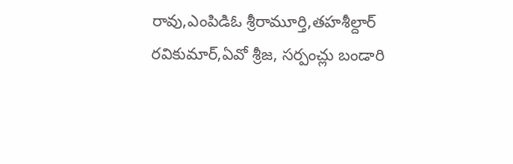రావు,ఎంపిడిఓ శ్రీరామూర్తి,తహశీల్దార్ రవికుమార్,ఏవో శ్రీజ, సర్పంచ్లు బండారి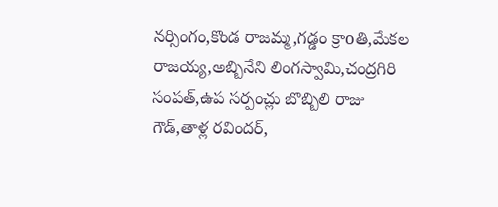నర్సింగం,కొండ రాజమ్మ,గడ్డం క్రాoతి,మేకల రాజయ్య,అబ్బినేని లింగస్వామి,చంద్రగిరి సంపత్,ఉప సర్పంచ్లు బొబ్బిలి రాజు గౌడ్,తాళ్ల రవిందర్,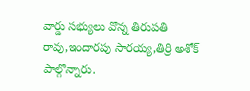వార్డు సభ్యులు వొన్న తిరుపతి రావు,ఇందారపు సారయ్య,తిర్రి అశోక్ పాల్గొన్నారు.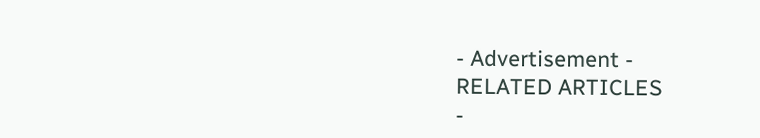- Advertisement -
RELATED ARTICLES
-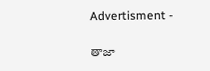Advertisment -

తాజా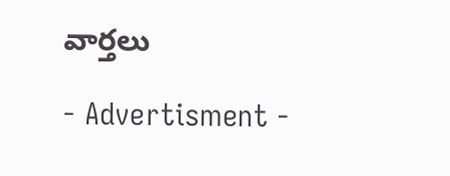వార్తలు

- Advertisment -